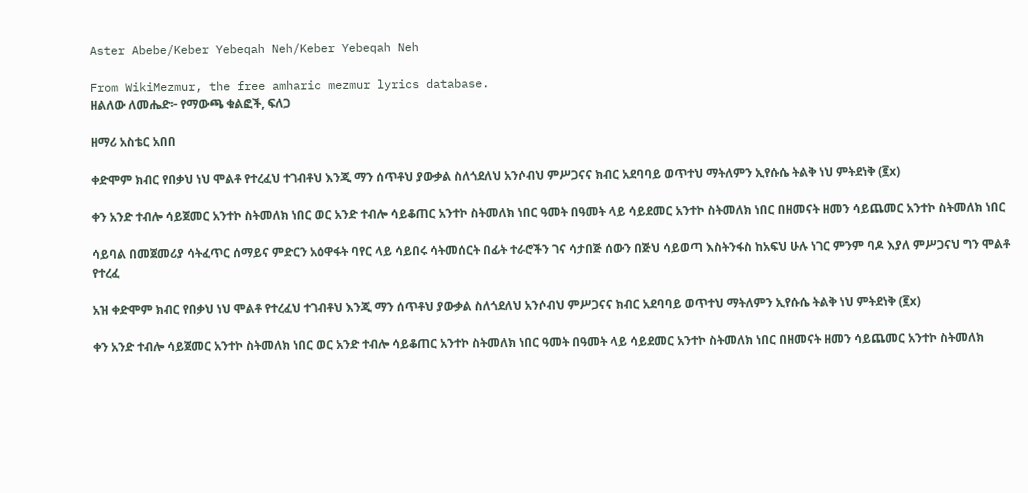Aster Abebe/Keber Yebeqah Neh/Keber Yebeqah Neh

From WikiMezmur, the free amharic mezmur lyrics database.
ዘልለው ለመሔድ፦ የማውጫ ቁልፎች, ፍለጋ

ዘማሪ አስቴር አበበ

ቀድሞም ክብር የበቃህ ነህ ሞልቶ የተረፈህ ተገብቶህ እንጂ ማን ሰጥቶህ ያውቃል ስለጎደለህ አንሶብህ ምሥጋናና ክብር አደባባይ ወጥተህ ማትለምን ኢየሱሴ ትልቅ ነህ ምትደነቅ (፪x)

ቀን አንድ ተብሎ ሳይጀመር አንተኮ ስትመለክ ነበር ወር አንድ ተብሎ ሳይቆጠር አንተኮ ስትመለክ ነበር ዓመት በዓመት ላይ ሳይደመር አንተኮ ስትመለክ ነበር በዘመናት ዘመን ሳይጨመር አንተኮ ስትመለክ ነበር

ሳይባል በመጀመሪያ ሳትፈጥር ሰማይና ምድርን አዕዋፋት ባየር ላይ ሳይበሩ ሳትመሰርት በፊት ተራሮችን ገና ሳታበጅ ሰውን በጅህ ሳይወጣ እስትንፋስ ከአፍህ ሁሉ ነገር ምንም ባዶ እያለ ምሥጋናህ ግን ሞልቶ የተረፈ

አዝ ቀድሞም ክብር የበቃህ ነህ ሞልቶ የተረፈህ ተገብቶህ እንጂ ማን ሰጥቶህ ያውቃል ስለጎደለህ አንሶብህ ምሥጋናና ክብር አደባባይ ወጥተህ ማትለምን ኢየሱሴ ትልቅ ነህ ምትደነቅ (፪x)

ቀን አንድ ተብሎ ሳይጀመር አንተኮ ስትመለክ ነበር ወር አንድ ተብሎ ሳይቆጠር አንተኮ ስትመለክ ነበር ዓመት በዓመት ላይ ሳይደመር አንተኮ ስትመለክ ነበር በዘመናት ዘመን ሳይጨመር አንተኮ ስትመለክ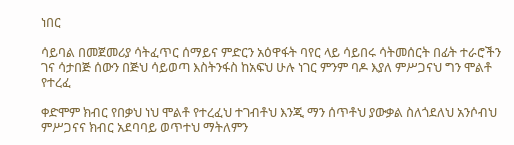ነበር

ሳይባል በመጀመሪያ ሳትፈጥር ሰማይና ምድርን አዕዋፋት ባየር ላይ ሳይበሩ ሳትመሰርት በፊት ተራሮችን ገና ሳታበጅ ሰውን በጅህ ሳይወጣ እስትንፋስ ከአፍህ ሁሉ ነገር ምንም ባዶ እያለ ምሥጋናህ ግን ሞልቶ የተረፈ

ቀድሞም ክብር የበቃህ ነህ ሞልቶ የተረፈህ ተገብቶህ እንጂ ማን ሰጥቶህ ያውቃል ስለጎደለህ አንሶብህ ምሥጋናና ክብር አደባባይ ወጥተህ ማትለምን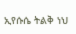ኢየሱሴ ትልቅ ነህ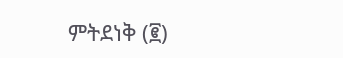ምትደነቅ (፪)